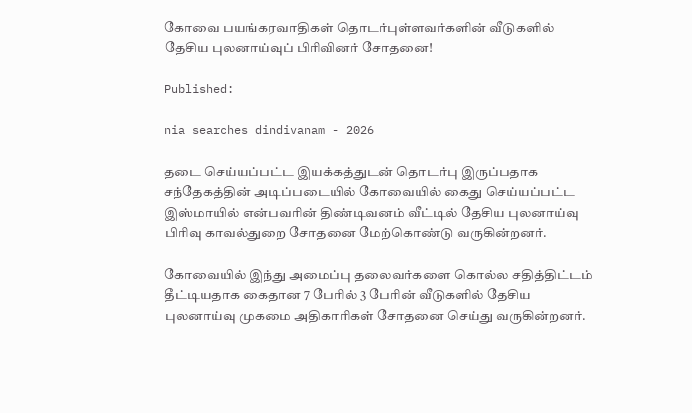கோவை பயங்கரவாதிகள் தொடர்புள்ளவர்களின் வீடுகளில் தேசிய புலனாய்வுப் பிரிவினர் சோதனை!

Published:

nia searches dindivanam - 2026

தடை செய்யப்பட்ட இயக்கத்துடன் தொடர்பு இருப்பதாக சந்தேகத்தின் அடிப்படையில் கோவையில் கைது செய்யப்பட்ட இஸ்மாயில் என்பவரின் திண்டிவனம் வீட்டில் தேசிய புலனாய்வு பிரிவு காவல்துறை சோதனை மேற்கொண்டு வருகின்றனர்.

கோவையில் இந்து அமைப்பு தலைவர்களை கொல்ல சதித்திட்டம் தீட்டியதாக கைதான 7 பேரில் 3 பேரின் வீடுகளில் தேசிய புலனாய்வு முகமை அதிகாரிகள் சோதனை செய்து வருகின்றனர்.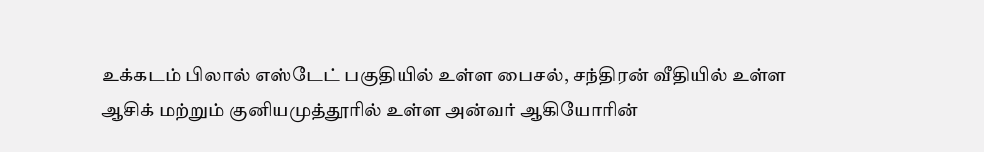உக்கடம் பிலால் எஸ்டேட் பகுதியில் உள்ள பைசல், சந்திரன் வீதியில் உள்ள ஆசிக் மற்றும் குனியமுத்தூரில் உள்ள அன்வர் ஆகியோரின்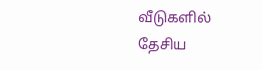வீடுகளில் தேசிய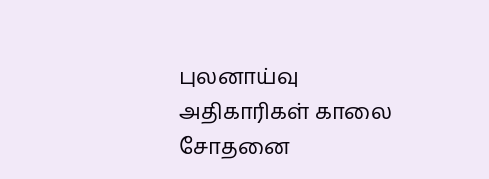புலனாய்வு அதிகாரிகள் காலை சோதனை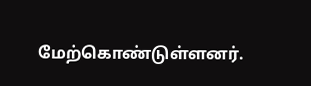மேற்கொண்டுள்ளனர்.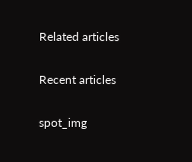Related articles

Recent articles

spot_img